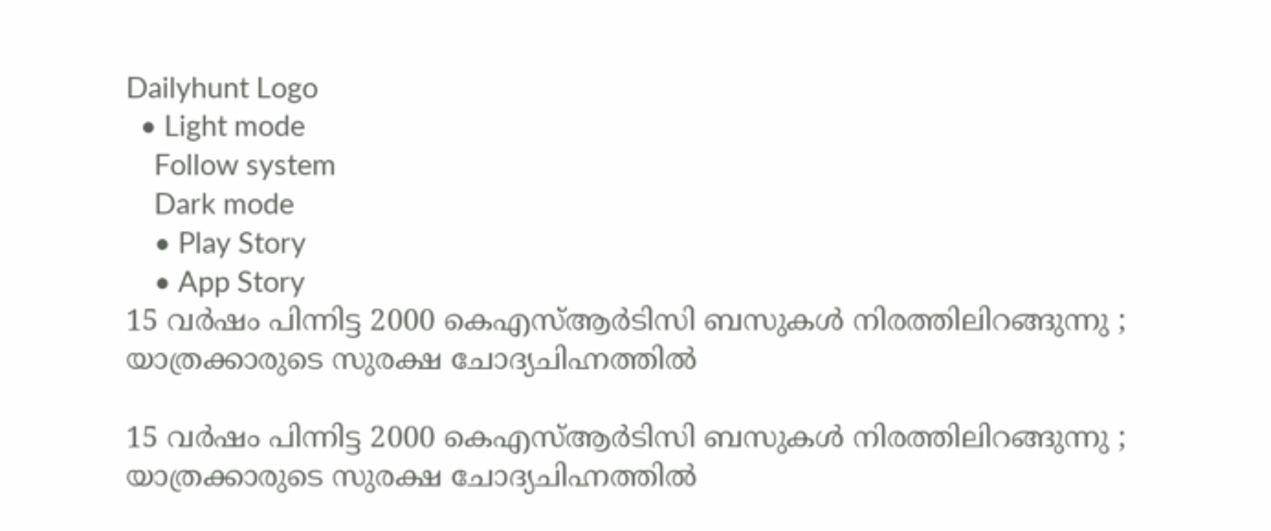Dailyhunt Logo
  • Light mode
    Follow system
    Dark mode
    • Play Story
    • App Story
15 വര്‍ഷം പിന്നിട്ട 2000 കെഎസ്‌ആര്‍ടിസി ബസുകള്‍ നിരത്തിലിറങ്ങുന്നു ; യാത്രക്കാരുടെ സുരക്ഷ ചോദ്യചിഹ്നത്തില്‍

15 വര്‍ഷം പിന്നിട്ട 2000 കെഎസ്‌ആര്‍ടിസി ബസുകള്‍ നിരത്തിലിറങ്ങുന്നു ; യാത്രക്കാരുടെ സുരക്ഷ ചോദ്യചിഹ്നത്തില്‍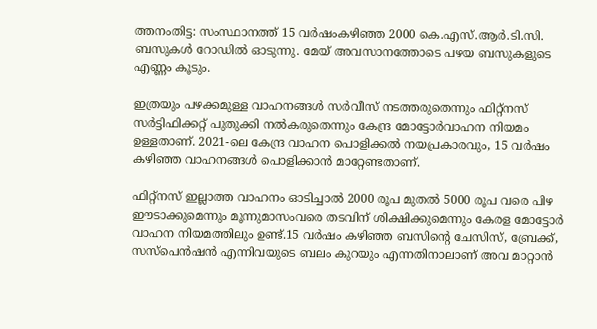ത്തനംതിട്ട: സംസ്ഥാനത്ത് 15 വർഷംകഴിഞ്ഞ 2000 കെ.എസ്.ആർ.ടി.സി. ബസുകള്‍ റോഡില്‍ ഓടുന്നു. മേയ് അവസാനത്തോടെ പഴയ ബസുകളുടെ എണ്ണം കൂടും.

ഇത്രയും പഴക്കമുള്ള വാഹനങ്ങള്‍ സർവീസ് നടത്തരുതെന്നും ഫിറ്റ്‌നസ് സർട്ടിഫിക്കറ്റ് പുതുക്കി നല്‍കരുതെന്നും കേന്ദ്ര മോട്ടോർവാഹന നിയമം ഉള്ളതാണ്. 2021-ലെ കേന്ദ്ര വാഹന പൊളിക്കല്‍ നയപ്രകാരവും, 15 വർഷം കഴിഞ്ഞ വാഹനങ്ങള്‍ പൊളിക്കാൻ മാറ്റേണ്ടതാണ്.

ഫിറ്റ്‌നസ് ഇല്ലാത്ത വാഹനം ഓടിച്ചാല്‍ 2000 രൂപ മുതല്‍ 5000 രൂപ വരെ പിഴ ഈടാക്കുമെന്നും മൂന്നുമാസംവരെ തടവിന് ശിക്ഷിക്കുമെന്നും കേരള മോട്ടോർ വാഹന നിയമത്തിലും ഉണ്ട്.15 വർഷം കഴിഞ്ഞ ബസിന്റെ ചേസിസ്, ബ്രേക്ക്, സസ്‌പെൻഷൻ എന്നിവയുടെ ബലം കുറയും എന്നതിനാലാണ് അവ മാറ്റാൻ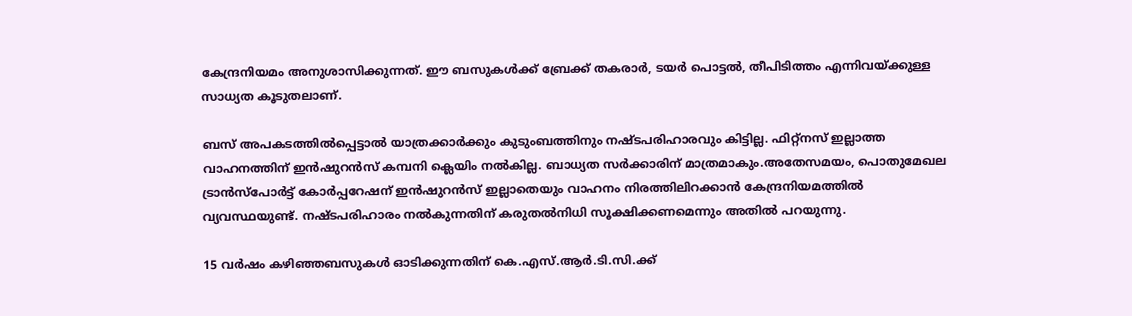കേന്ദ്രനിയമം അനുശാസിക്കുന്നത്. ഈ ബസുകള്‍ക്ക് ബ്രേക്ക് തകരാർ, ടയർ പൊട്ടല്‍, തീപിടിത്തം എന്നിവയ്ക്കുള്ള സാധ്യത കൂടുതലാണ്.

ബസ് അപകടത്തില്‍പ്പെട്ടാല്‍ യാത്രക്കാർക്കും കുടുംബത്തിനും നഷ്ടപരിഹാരവും കിട്ടില്ല. ഫിറ്റ്‌നസ് ഇല്ലാത്ത വാഹനത്തിന് ഇൻഷുറൻസ് കമ്പനി ക്ലെയിം നല്‍കില്ല. ബാധ്യത സർക്കാരിന് മാത്രമാകും.അതേസമയം, പൊതുമേഖല ട്രാൻസ്പോർട്ട് കോർപ്പറേഷന് ഇൻഷുറൻസ് ഇല്ലാതെയും വാഹനം നിരത്തിലിറക്കാൻ കേന്ദ്രനിയമത്തില്‍ വ്യവസ്ഥയുണ്ട്. നഷ്ടപരിഹാരം നല്‍കുന്നതിന് കരുതല്‍നിധി സൂക്ഷിക്കണമെന്നും അതില്‍ പറയുന്നു.

15 വർഷം കഴിഞ്ഞബസുകള്‍ ഓടിക്കുന്നതിന് കെ.എസ്.ആർ.ടി.സി.ക്ക്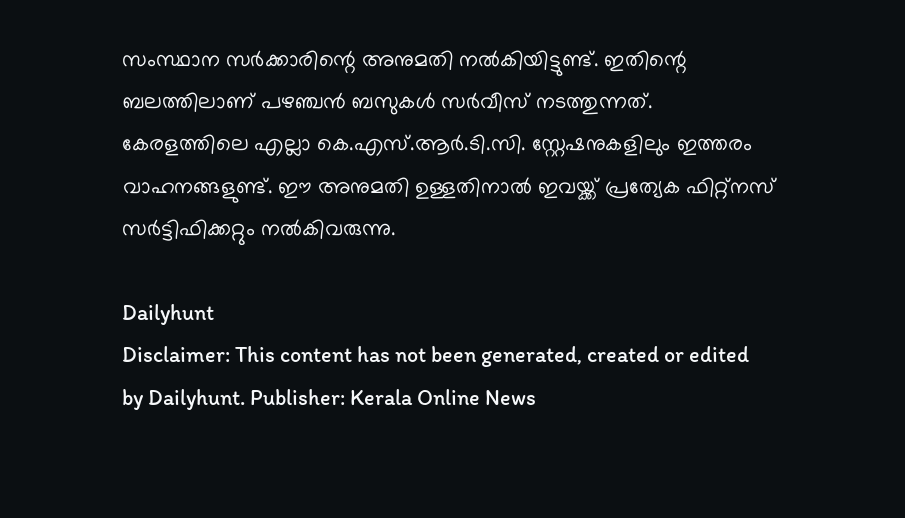സംസ്ഥാന സർക്കാരിന്റെ അനുമതി നല്‍കിയിട്ടുണ്ട്. ഇതിന്റെ ബലത്തിലാണ് പഴഞ്ചൻ ബസുകള്‍ സർവീസ് നടത്തുന്നത്. കേരളത്തിലെ എല്ലാ കെ.എസ്.ആർ.ടി.സി. സ്റ്റേഷനുകളിലും ഇത്തരം വാഹനങ്ങളുണ്ട്. ഈ അനുമതി ഉള്ളതിനാല്‍ ഇവയ്ക്ക് പ്രത്യേക ഫിറ്റ്‌നസ് സർട്ടിഫിക്കറ്റും നല്‍കിവരുന്നു.

Dailyhunt
Disclaimer: This content has not been generated, created or edited by Dailyhunt. Publisher: Kerala Online News